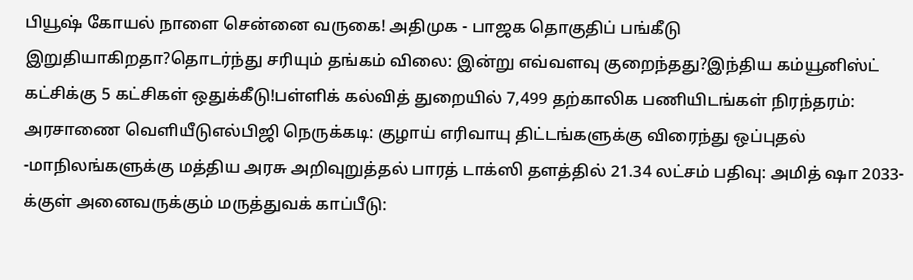பியூஷ் கோயல் நாளை சென்னை வருகை! அதிமுக - பாஜக தொகுதிப் பங்கீடு இறுதியாகிறதா?தொடர்ந்து சரியும் தங்கம் விலை: இன்று எவ்வளவு குறைந்தது?இந்திய கம்யூனிஸ்ட் கட்சிக்கு 5 கட்சிகள் ஒதுக்கீடு!பள்ளிக் கல்வித் துறையில் 7,499 தற்காலிக பணியிடங்கள் நிரந்தரம்: அரசாணை வெளியீடுஎல்பிஜி நெருக்கடி: குழாய் எரிவாயு திட்டங்களுக்கு விரைந்து ஒப்புதல் -மாநிலங்களுக்கு மத்திய அரசு அறிவுறுத்தல் பாரத் டாக்ஸி தளத்தில் 21.34 லட்சம் பதிவு: அமித் ஷா 2033-க்குள் அனைவருக்கும் மருத்துவக் காப்பீடு: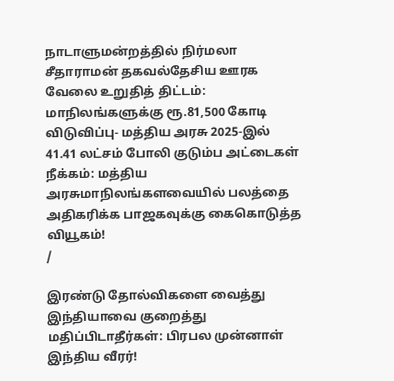நாடாளுமன்றத்தில் நிர்மலா சீதாராமன் தகவல்தேசிய ஊரக வேலை உறுதித் திட்டம்: மாநிலங்களுக்கு ரூ.81,500 கோடி விடுவிப்பு- மத்திய அரசு 2025-இல் 41.41 லட்சம் போலி குடும்ப அட்டைகள் நீக்கம்: மத்திய அரசுமாநிலங்களவையில் பலத்தை அதிகரிக்க பாஜகவுக்கு கைகொடுத்த வியூகம்!
/

இரண்டு தோல்விகளை வைத்து இந்தியாவை குறைத்து மதிப்பிடாதீர்கள்: பிரபல முன்னாள் இந்திய வீரர்!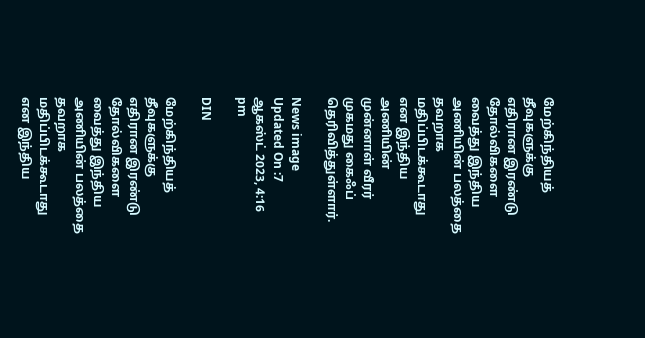மேற்கிந்தியத் தீவுகளுக்கு எதிரான இரண்டு தோல்விகளை வைத்து இந்திய அணியின் பலத்தை தவறாக மதிப்பிடக்கூடாது என இந்திய அணியின் முன்னாள் வீரர் முகமது கைஃப் தெரிவித்துள்ளார்.

News image
Updated On :7 ஆகஸ்ட் 2023, 4:16 pm

DIN

மேற்கிந்தியத் தீவுகளுக்கு எதிரான இரண்டு தோல்விகளை வைத்து இந்திய அணியின் பலத்தை தவறாக மதிப்பிடக்கூடாது என இந்திய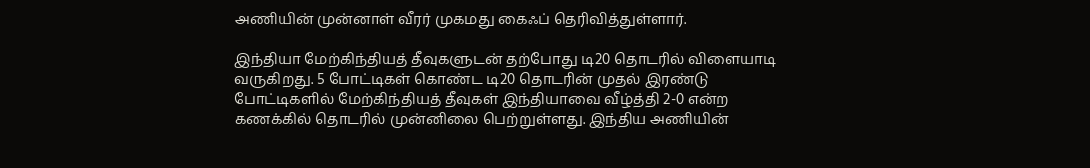அணியின் முன்னாள் வீரர் முகமது கைஃப் தெரிவித்துள்ளார்.

இந்தியா மேற்கிந்தியத் தீவுகளுடன் தற்போது டி20 தொடரில் விளையாடி வருகிறது. 5 போட்டிகள் கொண்ட டி20 தொடரின் முதல் இரண்டு போட்டிகளில் மேற்கிந்தியத் தீவுகள் இந்தியாவை வீழ்த்தி 2-0 என்ற கணக்கில் தொடரில் முன்னிலை பெற்றுள்ளது. இந்திய அணியின்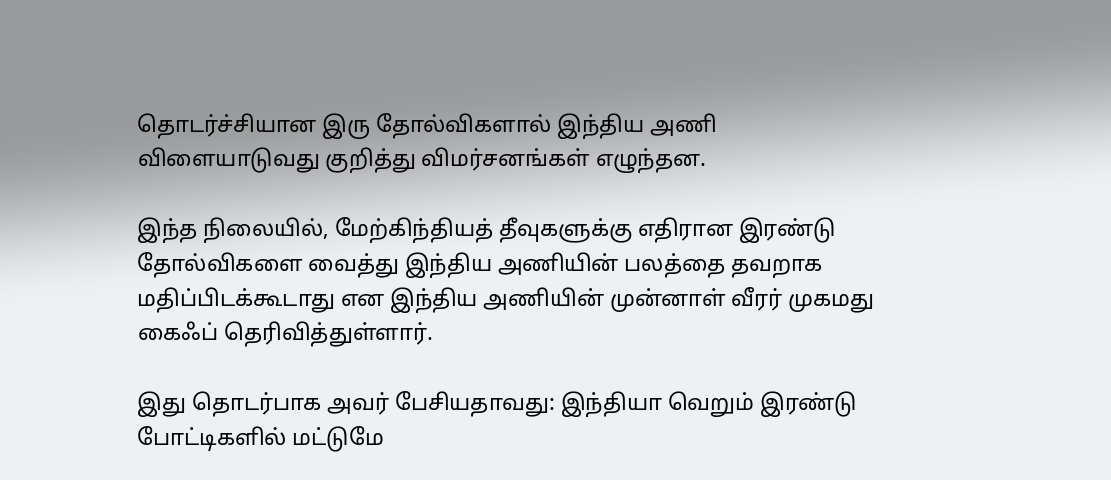தொடர்ச்சியான இரு தோல்விகளால் இந்திய அணி விளையாடுவது குறித்து விமர்சனங்கள் எழுந்தன.

இந்த நிலையில், மேற்கிந்தியத் தீவுகளுக்கு எதிரான இரண்டு தோல்விகளை வைத்து இந்திய அணியின் பலத்தை தவறாக மதிப்பிடக்கூடாது என இந்திய அணியின் முன்னாள் வீரர் முகமது கைஃப் தெரிவித்துள்ளார்.

இது தொடர்பாக அவர் பேசியதாவது: இந்தியா வெறும் இரண்டு போட்டிகளில் மட்டுமே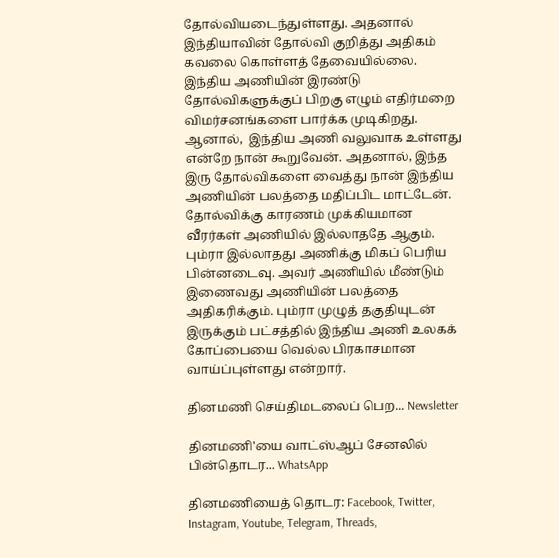தோல்வியடைந்துள்ளது. அதனால் இந்தியாவின் தோல்வி குறித்து அதிகம் கவலை கொள்ளத் தேவையில்லை. இந்திய அணியின் இரண்டு தோல்விகளுக்குப் பிறகு எழும் எதிர்மறை விமர்சனங்களை பார்க்க முடிகிறது. ஆனால்,  இந்திய அணி வலுவாக உள்ளது என்றே நான் கூறுவேன். அதனால், இந்த இரு தோல்விகளை வைத்து நான் இந்திய அணியின் பலத்தை மதிப்பிட மாட்டேன். தோல்விக்கு காரணம் முக்கியமான வீரர்கள் அணியில் இல்லாததே ஆகும். பும்ரா இல்லாதது அணிக்கு மிகப் பெரிய பின்னடைவு. அவர் அணியில் மீண்டும் இணைவது அணியின் பலத்தை அதிகரிக்கும். பும்ரா முழுத் தகுதியுடன் இருக்கும் பட்சத்தில் இந்திய அணி உலகக் கோப்பையை வெல்ல பிரகாசமான வாய்ப்புள்ளது என்றார்.

தினமணி செய்திமடலைப் பெற... Newsletter

தினமணி'யை வாட்ஸ்ஆப் சேனலில் பின்தொடர... WhatsApp

தினமணியைத் தொடர: Facebook, Twitter, Instagram, Youtube, Telegram, Threads,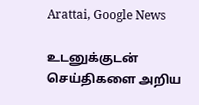Arattai, Google News

உடனுக்குடன் செய்திகளை அறிய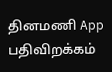தினமணி App பதிவிறக்கம்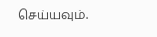செய்யவும்.